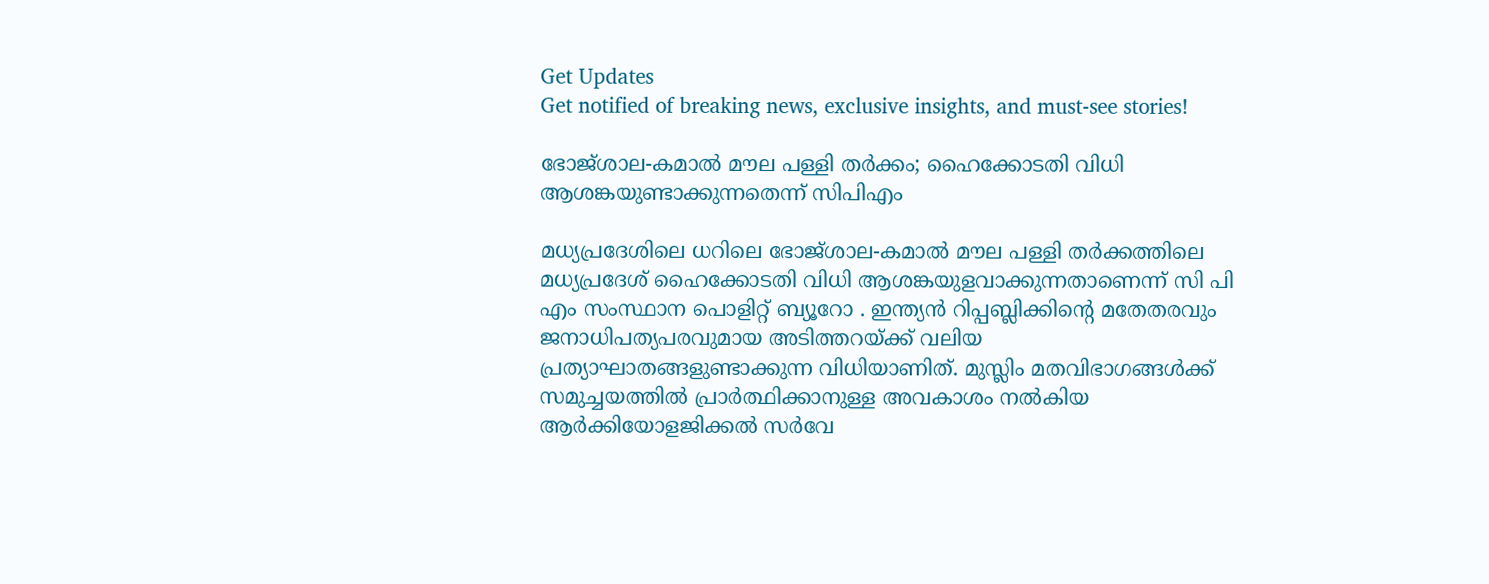Get Updates
Get notified of breaking news, exclusive insights, and must-see stories!

ഭോജ്ശാല-കമാൽ മൗല പള്ളി തർക്കം; ഹൈക്കോടതി വിധി ആശങ്കയുണ്ടാക്കുന്നതെന്ന് സിപിഎം

മധ്യപ്രദേശിലെ ധറിലെ ഭോജ്ശാല-കമാൽ മൗല പള്ളി തർക്കത്തിലെ മധ്യപ്രദേശ് ഹൈക്കോടതി വിധി ആശങ്കയുളവാക്കുന്നതാണെന്ന് സി പി എം സംസ്ഥാന പൊളിറ്റ് ബ്യൂറോ . ഇന്ത്യൻ റിപ്പബ്ലിക്കിന്റെ മതേതരവും ജനാധിപത്യപരവുമായ അടിത്തറയ്ക്ക് വലിയ പ്രത്യാഘാതങ്ങളുണ്ടാക്കുന്ന വിധിയാണിത്. മുസ്ലിം മതവിഭാഗങ്ങൾക്ക് സമുച്ചയത്തിൽ പ്രാർത്ഥിക്കാനുള്ള അവകാശം നൽകിയ ആർക്കിയോളജിക്കൽ സർവേ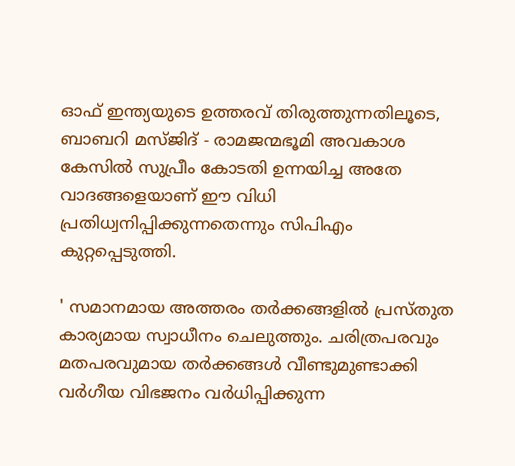ഓഫ് ഇന്ത്യയുടെ ഉത്തരവ് തിരുത്തുന്നതിലൂടെ, ബാബറി മസ്ജിദ് - രാമജന്മഭൂമി അവകാശ കേസിൽ സുപ്രീം കോടതി ഉന്നയിച്ച അതേ വാദങ്ങളെയാണ് ഈ വിധി പ്രതിധ്വനിപ്പിക്കുന്നതെന്നും സിപിഎം കുറ്റപ്പെടുത്തി.

' സമാനമായ അത്തരം തർക്കങ്ങളിൽ പ്രസ്തുത കാര്യമായ സ്വാധീനം ചെലുത്തും. ചരിത്രപരവും മതപരവുമായ തർക്കങ്ങൾ വീണ്ടുമുണ്ടാക്കി വർഗീയ വിഭജനം വർധിപ്പിക്കുന്ന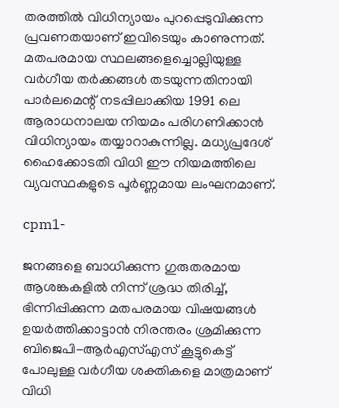തരത്തിൽ വിധിന്യായം പുറപ്പെടുവിക്കുന്ന പ്രവണതയാണ് ഇവിടെയും കാണുന്നത്. മതപരമായ സ്ഥലങ്ങളെച്ചൊല്ലിയുള്ള വർഗീയ തർക്കങ്ങൾ തടയുന്നതിനായി പാർലമെന്റ് നടപ്പിലാക്കിയ 1991 ലെ ആരാധനാലയ നിയമം പരിഗണിക്കാൻ വിധിന്യായം തയ്യാറാകുന്നില്ല. മധ്യപ്രദേശ് ഹൈക്കോടതി വിധി ഈ നിയമത്തിലെ വ്യവസ്ഥകളുടെ പൂർണ്ണമായ ലംഘനമാണ്.

cpm1-

ജനങ്ങളെ ബാധിക്കുന്ന ഗുരുതരമായ ആശങ്കകളിൽ നിന്ന് ശ്രദ്ധ തിരിച്ച്, ഭിന്നിപ്പിക്കുന്ന മതപരമായ വിഷയങ്ങൾ ഉയർത്തിക്കാട്ടാൻ നിരന്തരം ശ്രമിക്കുന്ന ബിജെപി-ആർഎസ്എസ് കൂട്ടുകെട്ട് പോലുള്ള വർഗീയ ശക്തികളെ മാത്രമാണ് വിധി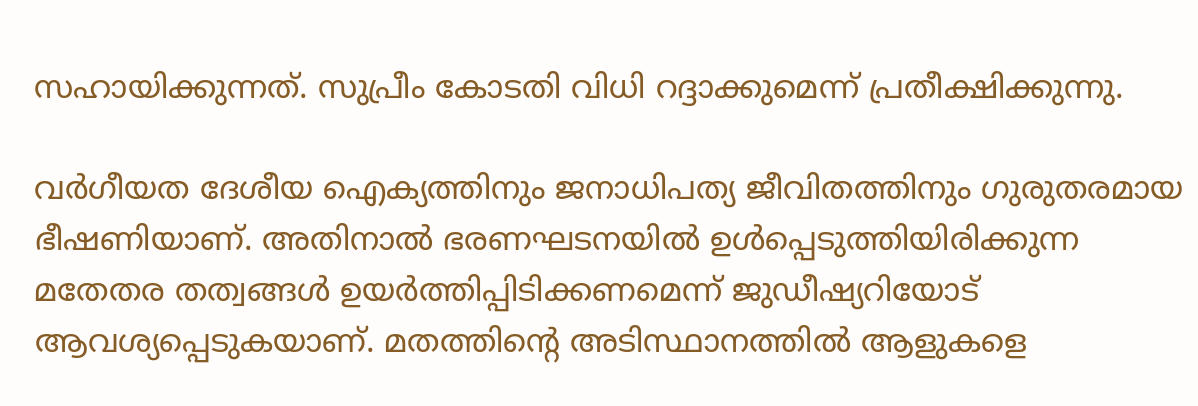സഹായിക്കുന്നത്. സുപ്രീം കോടതി വിധി റദ്ദാക്കുമെന്ന് പ്രതീക്ഷിക്കുന്നു.

വർഗീയത ദേശീയ ഐക്യത്തിനും ജനാധിപത്യ ജീവിതത്തിനും ഗുരുതരമായ ഭീഷണിയാണ്. അതിനാൽ ഭരണഘടനയിൽ ഉൾപ്പെടുത്തിയിരിക്കുന്ന മതേതര തത്വങ്ങൾ ഉയർത്തിപ്പിടിക്കണമെന്ന് ജുഡീഷ്യറിയോട് ആവശ്യപ്പെടുകയാണ്. മതത്തിന്റെ അടിസ്ഥാനത്തിൽ ആളുകളെ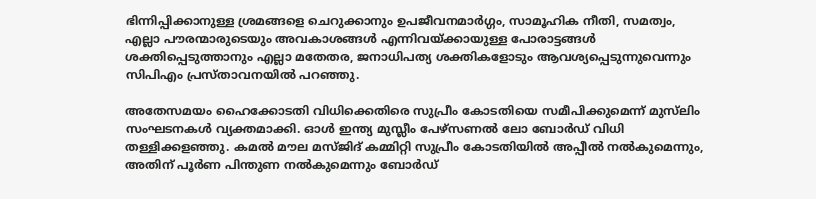ഭിന്നിപ്പിക്കാനുള്ള ശ്രമങ്ങളെ ചെറുക്കാനും ഉപജീവനമാർഗ്ഗം, സാമൂഹിക നീതി, സമത്വം, എല്ലാ പൗരന്മാരുടെയും അവകാശങ്ങൾ എന്നിവയ്ക്കായുള്ള പോരാട്ടങ്ങൾ ശക്തിപ്പെടുത്താനും എല്ലാ മതേതര, ജനാധിപത്യ ശക്തികളോടും ആവശ്യപ്പെടുന്നുവെന്നും സിപിഎം പ്രസ്താവനയിൽ പറഞ്ഞു.

അതേസമയം ഹൈക്കോടതി വിധിക്കെതിരെ സുപ്രീം കോടതിയെ സമീപിക്കുമെന്ന് മുസ്‌ലിം സംഘടനകൾ വ്യക്തമാക്കി. ഓൾ ഇന്ത്യ മുസ്ലീം പേഴ്സണൽ ലോ ബോർഡ് വിധി തള്ളിക്കളഞ്ഞു. കമൽ മൗല മസ്ജിദ് കമ്മിറ്റി സുപ്രീം കോടതിയിൽ അപ്പീൽ നൽകുമെന്നും, അതിന് പൂർണ പിന്തുണ നൽകുമെന്നും ബോർഡ്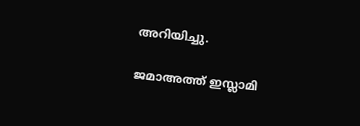അറിയിച്ചു.

ജമാഅത്ത് ഇസ്ലാമി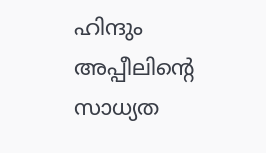ഹിന്ദും അപ്പീലിന്റെ സാധ്യത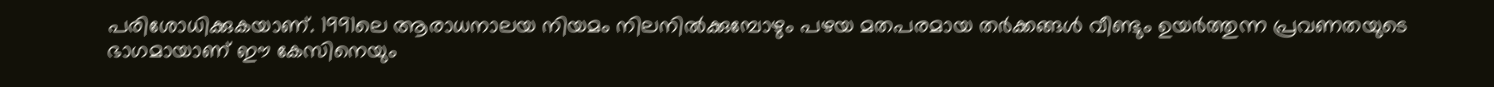പരിശോധിക്കുകയാണ്. 1991ലെ ആരാധനാലയ നിയമം നിലനിൽക്കുമ്പോഴും പഴയ മതപരമായ തർക്കങ്ങൾ വീണ്ടും ഉയർത്തുന്ന പ്രവണതയുടെ ഭാഗമായാണ് ഈ കേസിനെയും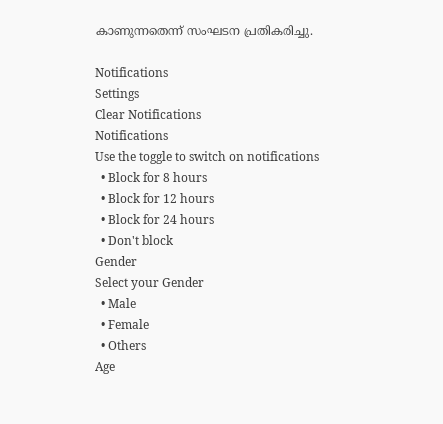കാണുന്നതെന്ന് സംഘടന പ്രതികരിച്ചു.

Notifications
Settings
Clear Notifications
Notifications
Use the toggle to switch on notifications
  • Block for 8 hours
  • Block for 12 hours
  • Block for 24 hours
  • Don't block
Gender
Select your Gender
  • Male
  • Female
  • Others
Age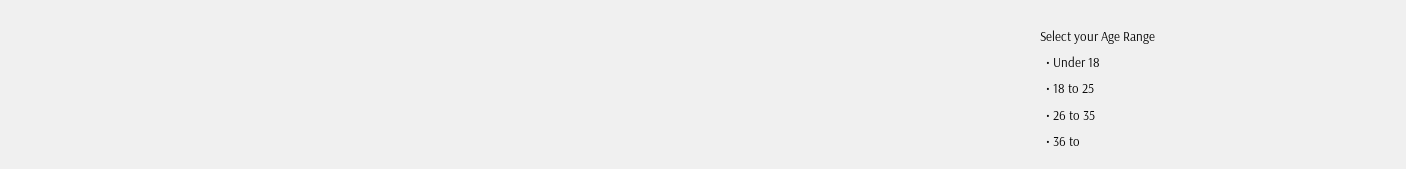Select your Age Range
  • Under 18
  • 18 to 25
  • 26 to 35
  • 36 to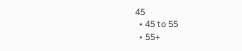45
  • 45 to 55
  • 55+